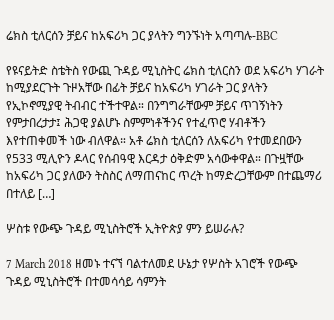ሬክስ ቲለርሰን ቻይና ከአፍሪካ ጋር ያላትን ግንኙነት አጣጣሉ-BBC

የዩናይትድ ስቴትስ የውጪ ጉዳይ ሚኒስትር ሬክስ ቲለርስን ወደ አፍሪካ ሃገራት ከሚያደርጉት ጉዞአቸው በፊት ቻይና ከአፍሪካ ሃገራት ጋር ያላትን የኢኮኖሚያዊ ትብብር ተችተዋል። በንግግራቸውም ቻይና ጥገኝነትን የምታበረታታ፤ ሕጋዊ ያልሆኑ ስምምነቶችንና የተፈጥሮ ሃብቶችን እየተጠቀመች ነው ብለዋል። አቶ ሬክስ ቲለርሰን ለአፍሪካ የተመደበውን የ533 ሚሊዮን ዶላር የሰብዓዊ እርዳታ ዕቅድም አሳውቀዋል። በጉዟቸው ከአፍሪካ ጋር ያለውን ትስስር ለማጠናከር ጥረት ከማድረጋቸውም በተጨማሪ በተለይ […]

ሦስቱ የውጭ ጉዳይ ሚኒስትሮች ኢትዮጵያ ምን ይሠራሉ?

7 March 2018 ዘመኑ ተናኘ ባልተለመደ ሁኔታ የሦስት አገሮች የውጭ ጉዳይ ሚኒስትሮች በተመሳሳይ ሳምንት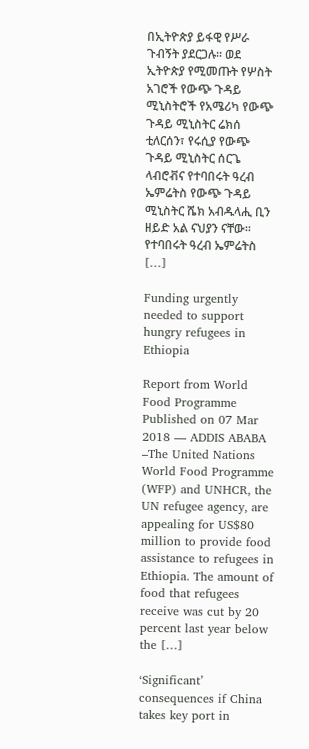በኢትዮጵያ ይፋዊ የሥራ ጉብኝት ያደርጋሉ፡፡ ወደ ኢትዮጵያ የሚመጡት የሦስት አገሮች የውጭ ጉዳይ ሚኒስትሮች የአሜሪካ የውጭ ጉዳይ ሚኒስትር ሬክሰ ቲለርሰን፣ የሩሲያ የውጭ ጉዳይ ሚኒስትር ሰርጌ ላብሮቭና የተባበሩት ዓረብ ኤምሬትስ የውጭ ጉዳይ ሚኒስትር ሼክ አብዱላሒ ቢን ዘይድ አል ናህያን ናቸው፡፡ የተባበሩት ዓረብ ኤምሬትስ […]

Funding urgently needed to support hungry refugees in Ethiopia

Report from World Food Programme Published on 07 Mar 2018 — ADDIS ABABA –The United Nations World Food Programme (WFP) and UNHCR, the UN refugee agency, are appealing for US$80 million to provide food assistance to refugees in Ethiopia. The amount of food that refugees receive was cut by 20 percent last year below the […]

‘Significant’ consequences if China takes key port in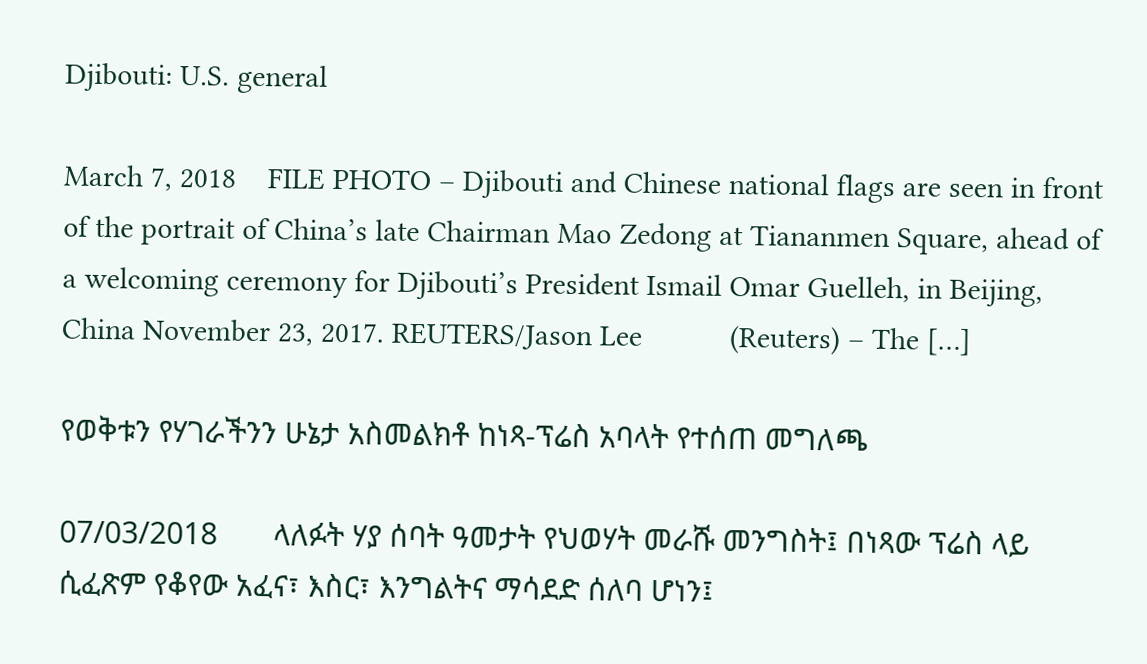Djibouti: U.S. general

March 7, 2018    FILE PHOTO – Djibouti and Chinese national flags are seen in front of the portrait of China’s late Chairman Mao Zedong at Tiananmen Square, ahead of a welcoming ceremony for Djibouti’s President Ismail Omar Guelleh, in Beijing, China November 23, 2017. REUTERS/Jason Lee           (Reuters) – The […]

የወቅቱን የሃገራችንን ሁኔታ አስመልክቶ ከነጻ-ፕሬስ አባላት የተሰጠ መግለጫ

07/03/2018       ላለፉት ሃያ ሰባት ዓመታት የህወሃት መራሹ መንግስት፤ በነጻው ፕሬስ ላይ ሲፈጽም የቆየው አፈና፣ እስር፣ እንግልትና ማሳደድ ሰለባ ሆነን፤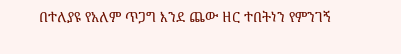በተለያዩ የአለም ጥጋግ እንደ ጨው ዘር ተበትነን የምንገኝ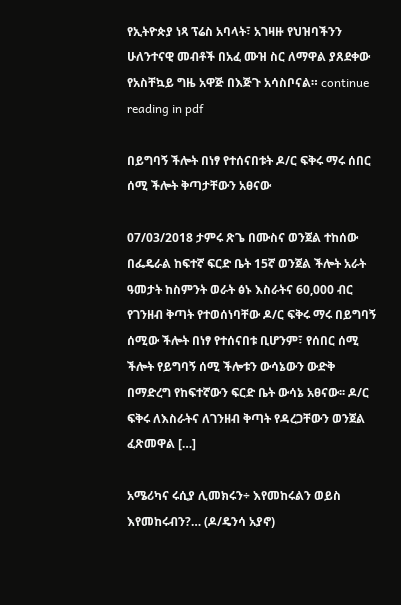የኢትዮጵያ ነጻ ፕሬስ አባላት፣ አገዛዙ የህዝባችንን ሁለንተናዊ መብቶች በአፈ ሙዝ ስር ለማዋል ያጸደቀው የአስቸኳይ ግዜ አዋጅ በእጅጉ አሳስቦናል። continue reading in pdf

በይግባኝ ችሎት በነፃ የተሰናበቱት ዶ/ር ፍቅሩ ማሩ ሰበር ሰሚ ችሎት ቅጣታቸውን አፀናው

07/03/2018 ታምሩ ጽጌ በሙስና ወንጀል ተከሰው በፌዴራል ከፍተኛ ፍርድ ቤት 15ኛ ወንጀል ችሎት አራት ዓመታት ከስምንት ወራት ፅኑ እስራትና 60,000 ብር የገንዘብ ቅጣት የተወሰነባቸው ዶ/ር ፍቅሩ ማሩ በይግባኝ ሰሚው ችሎት በነፃ የተሰናበቱ ቢሆንም፣ የሰበር ሰሚ ችሎት የይግባኝ ሰሚ ችሎቱን ውሳኔውን ውድቅ በማድረግ የከፍተኛውን ፍርድ ቤት ውሳኔ አፀናው፡፡ ዶ/ር ፍቅሩ ለእስራትና ለገንዘብ ቅጣት የዳረጋቸውን ወንጀል ፈጽመዋል […]

አሜሪካና ሩሲያ ሊመክሩን÷ እየመከሩልን ወይስ እየመከሩብን?… (ዶ/ዴንሳ አያኖ)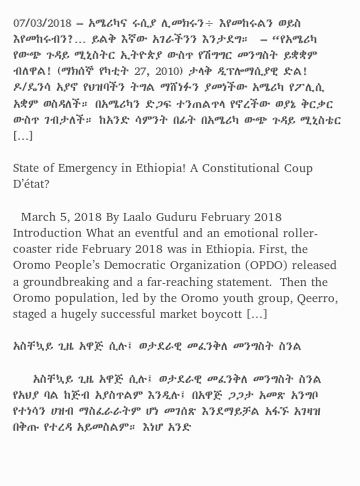07/03/2018 – አሜሪካና ሩሲያ ሊመክሩን÷ እየመከሩልን ወይስ እየመከሩብን?… ይልቅ እኛው አገራችንን እንታደግ።  – “የአሜሪካ የውጭ ጉዳይ ሚኒስትር ኢትዮጵያ ውስጥ የሽግግር መንግስት ይቋቋም ብለዋል! (ማክሰኞ የካቲት 27, 2010) ታላቅ ዲፕሎማሲያዊ ድል! ዶ/ዴንሳ አያኖ የህዝባችን ትግል ማሸነፉን ያመነችው አሜሪካ የፖሊሲ አቋም ወስዳለች። በአሜሪካን ድጋፍ ተንጠልጥላ የኖረችው ወያኔ ቅርቃር ውስጥ ገብታለች። ከአንድ ሳምንት በፊት በአሜሪካ ውጭ ጉዳይ ሚኒስቴር […]

State of Emergency in Ethiopia! A Constitutional Coup D’état?

  March 5, 2018 By Laalo Guduru February 2018   Introduction What an eventful and an emotional roller-coaster ride February 2018 was in Ethiopia. First, the Oromo People’s Democratic Organization (OPDO) released a groundbreaking and a far-reaching statement.  Then the Oromo population, led by the Oromo youth group, Qeerro, staged a hugely successful market boycott […]

አስቸኳይ ጊዜ አዋጅ ሲሉ፤ ወታደራዊ መፈንቅለ መንግስት ስንል

    አስቸኳይ ጊዜ አዋጅ ሲሉ፤ ወታደራዊ መፈንቅለ መንግስት ስንል የአህያ ባል ከጅብ አያስጥልም እንዲሉ፤ በአዋጅ ጋጋታ አመጽ አንግቦ የተነሳን ሀዝብ ማስፈራራትም ሆነ መገሰጽ እንደማይቻል አፋኙ አገዛዝ በቅጡ የተረዳ አይመስልም። እነሆ አንድ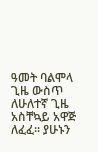ዓመት ባልሞላ ጊዜ ውስጥ ለሁለተኛ ጊዜ አስቸኳይ አዋጅ ለፈፈ። ያሁኑን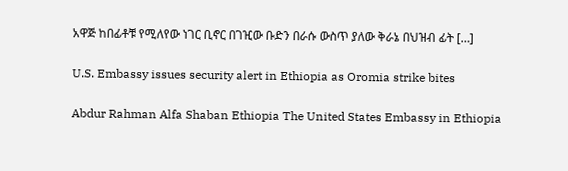አዋጅ ከበፊቶቹ የሚለየው ነገር ቢኖር በገዢው ቡድን በራሱ ውስጥ ያለው ቅራኔ በህዝብ ፊት […]

U.S. Embassy issues security alert in Ethiopia as Oromia strike bites

Abdur Rahman Alfa Shaban Ethiopia The United States Embassy in Ethiopia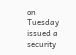on Tuesday issued a security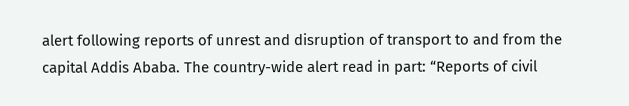alert following reports of unrest and disruption of transport to and from the capital Addis Ababa. The country-wide alert read in part: “Reports of civil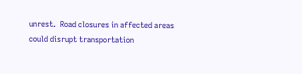unrest.  Road closures in affected areas could disrupt transportation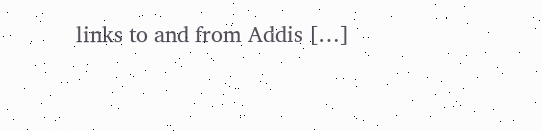links to and from Addis […]